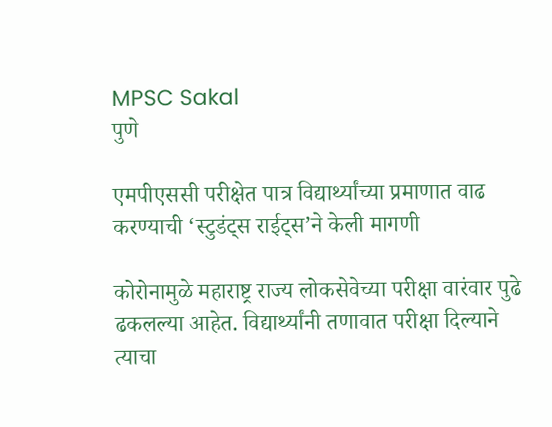MPSC Sakal
पुणे

एमपीएससी परीक्षेत पात्र विद्यार्थ्यांच्या प्रमाणात वाढ करण्याची ‘स्टुडंट्स राईट्स’ने केली मागणी

कोरोनामुळे महाराष्ट्र राज्य लोकसेवेच्या परीक्षा वारंवार पुढे ढकलल्या आहेत. विद्यार्थ्यांनी तणावात परीक्षा दिल्याने त्याचा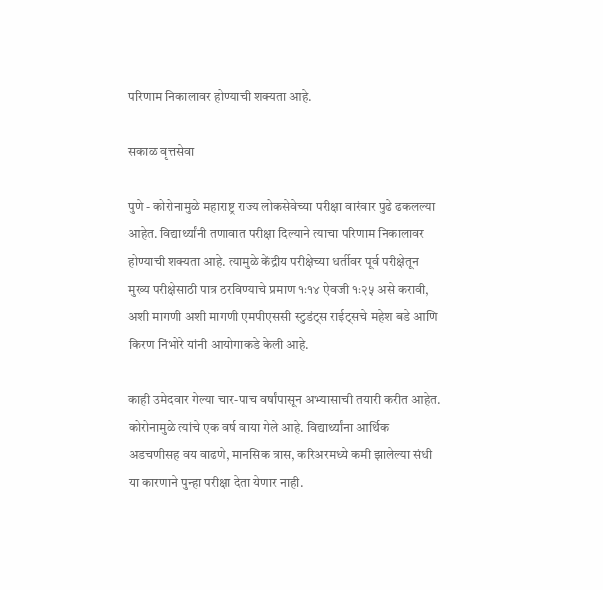परिणाम निकालावर होण्याची शक्यता आहे.

सकाळ वृत्तसेवा

पुणे - कोरोनामुळे महाराष्ट्र राज्य लोकसेवेच्या परीक्षा वारंवार पुढे ढकलल्या आहेत. विद्यार्थ्यांनी तणावात परीक्षा दिल्याने त्याचा परिणाम निकालावर होण्याची शक्यता आहे. त्यामुळे केंद्रीय परीक्षेच्या धर्तीवर पूर्व परीक्षेतून मुख्य परीक्षेसाठी पात्र ठरविण्याचे प्रमाण १ः१४ ऐवजी १ः२५ असे करावी, अशी मागणी अशी मागणी एमपीएससी स्टुडंट्स राईट्सचे महेश बडे आणि किरण निंभोरे यांनी आयोगाकडे केली आहे.

काही उमेदवार गेल्या चार-पाच वर्षांपासून अभ्यासाची तयारी करीत आहेत. कोरोनामुळे त्यांचे एक वर्ष वाया गेले आहे. विद्यार्थ्यांना आर्थिक अडचणीसह वय वाढणे, मानसिक त्रास, करिअरमध्ये कमी झालेल्या संधी या कारणाने पुन्हा परीक्षा देता येणार नाही.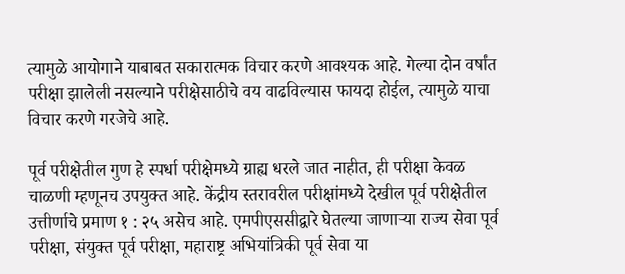त्यामुळे आयोगाने याबाबत सकारात्मक विचार करणे आवश्यक आहे. गेल्या दोन वर्षांत परीक्षा झालेली नसल्याने परीक्षेसाठीचे वय वाढविल्यास फायदा होईल, त्यामुळे याचा विचार करणे गरजेचे आहे.

पूर्व परीक्षेतील गुण हे स्पर्धा परीक्षेमध्ये ग्राह्य धरले जात नाहीत, ही परीक्षा केवळ चाळणी म्हणूनच उपयुक्त आहे. केंद्रीय स्तरावरील परीक्षांमध्ये देखील पूर्व परीक्षेतील उत्तीर्णाचे प्रमाण १ : २५ असेच आहे. एमपीएससीद्वारे घेतल्या जाणाऱ्या राज्य सेवा पूर्व परीक्षा, संयुक्त पूर्व परीक्षा, महाराष्ट्र अभियांत्रिकी पूर्व सेवा या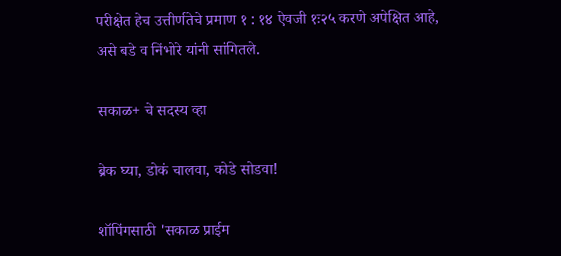परीक्षेत हेच उत्तीर्णतेचे प्रमाण १ : १४ ऐवजी १ः२५ करणे अपेक्षित आहे, असे बडे व निंभोरे यांनी सांगितले.

सकाळ+ चे सदस्य व्हा

ब्रेक घ्या, डोकं चालवा, कोडे सोडवा!

शॉपिंगसाठी 'सकाळ प्राईम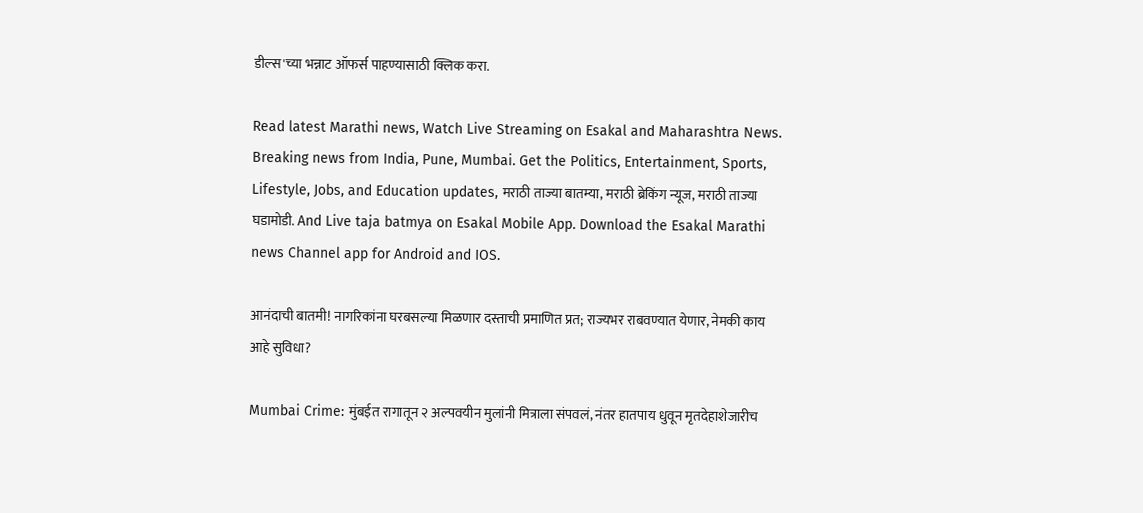डील्स'च्या भन्नाट ऑफर्स पाहण्यासाठी क्लिक करा.

Read latest Marathi news, Watch Live Streaming on Esakal and Maharashtra News. Breaking news from India, Pune, Mumbai. Get the Politics, Entertainment, Sports, Lifestyle, Jobs, and Education updates, मराठी ताज्या बातम्या, मराठी ब्रेकिंग न्यूज, मराठी ताज्या घडामोडी. And Live taja batmya on Esakal Mobile App. Download the Esakal Marathi news Channel app for Android and IOS.

आनंदाची बातमी! नागरिकांना घरबसल्या मिळणार दस्ताची प्रमाणित प्रत; राज्यभर राबवण्यात येणार, नेमकी काय आहे सुविधा?

Mumbai Crime: मुंबईत रागातून २ अल्पवयीन मुलांनी मित्राला संपवलं, नंतर हातपाय धुवून मृतदेहाशेजारीच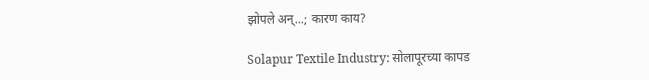झोपले अन्...; कारण काय?

Solapur Textile Industry: सोलापूरच्या कापड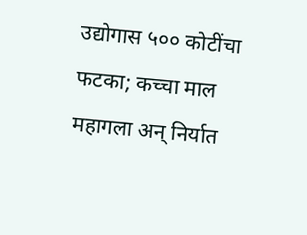उद्योगास ५०० कोटींचा फटका; कच्चा माल महागला अन् निर्यात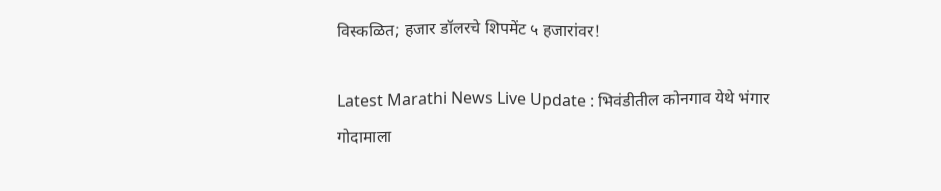विस्कळित; हजार डॉलरचे शिपमेंट ५ हजारांवर!

Latest Marathi News Live Update : भिवंडीतील कोनगाव येथे भंगार गोदामाला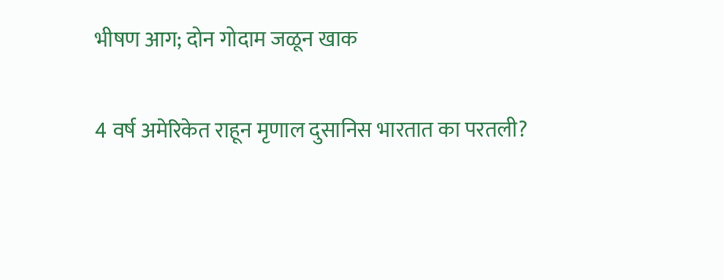भीषण आग; दोन गोदाम जळून खाक

4 वर्ष अमेरिकेत राहून मृणाल दुसानिस भारतात का परतली?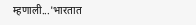म्हणाली...'भारतात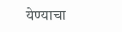येण्याचा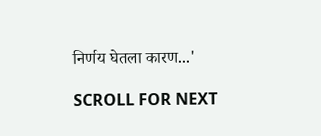निर्णय घेतला कारण...'

SCROLL FOR NEXT